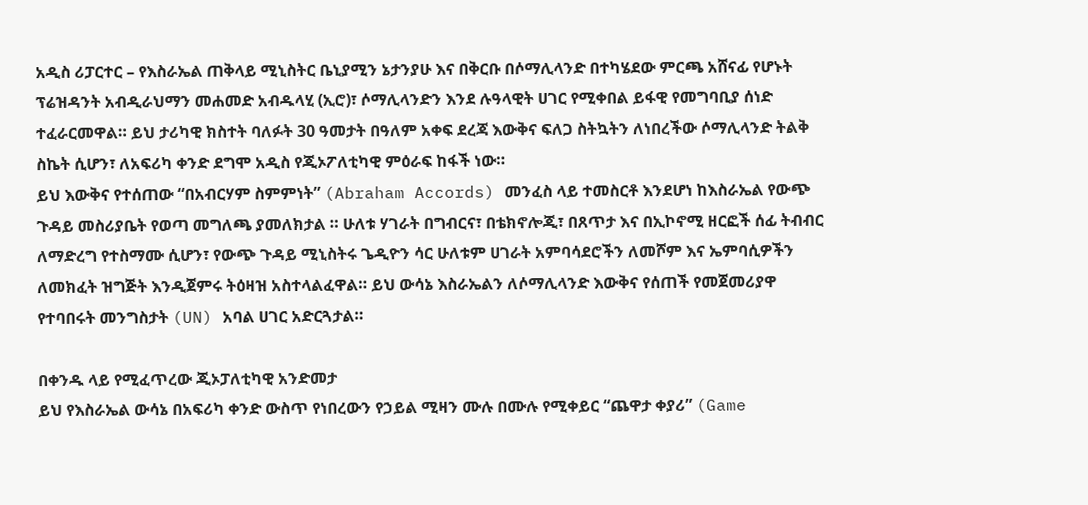አዲስ ሪፓርተር – የእስራኤል ጠቅላይ ሚኒስትር ቤኒያሚን ኔታንያሁ እና በቅርቡ በሶማሊላንድ በተካሄደው ምርጫ አሸናፊ የሆኑት ፕሬዝዳንት አብዲራህማን መሐመድ አብዱላሂ (ኢሮ)፣ ሶማሊላንድን እንደ ሉዓላዊት ሀገር የሚቀበል ይፋዊ የመግባቢያ ሰነድ ተፈራርመዋል። ይህ ታሪካዊ ክስተት ባለፉት 30 ዓመታት በዓለም አቀፍ ደረጃ እውቅና ፍለጋ ስትኳትን ለነበረችው ሶማሊላንድ ትልቅ ስኬት ሲሆን፣ ለአፍሪካ ቀንድ ደግሞ አዲስ የጂኦፖለቲካዊ ምዕራፍ ከፋች ነው።
ይህ እውቅና የተሰጠው “በአብርሃም ስምምነት” (Abraham Accords) መንፈስ ላይ ተመስርቶ እንደሆነ ከእስራኤል የውጭ ጉዳይ መስሪያቤት የወጣ መግለጫ ያመለክታል ። ሁለቱ ሃገራት በግብርና፣ በቴክኖሎጂ፣ በጸጥታ እና በኢኮኖሚ ዘርፎች ሰፊ ትብብር ለማድረግ የተስማሙ ሲሆን፣ የውጭ ጉዳይ ሚኒስትሩ ጌዲዮን ሳር ሁለቱም ሀገራት አምባሳደሮችን ለመሾም እና ኤምባሲዎችን ለመክፈት ዝግጅት እንዲጀምሩ ትዕዛዝ አስተላልፈዋል። ይህ ውሳኔ እስራኤልን ለሶማሊላንድ እውቅና የሰጠች የመጀመሪያዋ የተባበሩት መንግስታት (UN) አባል ሀገር አድርጓታል።

በቀንዱ ላይ የሚፈጥረው ጂኦፓለቲካዊ አንድመታ
ይህ የእስራኤል ውሳኔ በአፍሪካ ቀንድ ውስጥ የነበረውን የኃይል ሚዛን ሙሉ በሙሉ የሚቀይር “ጨዋታ ቀያሪ” (Game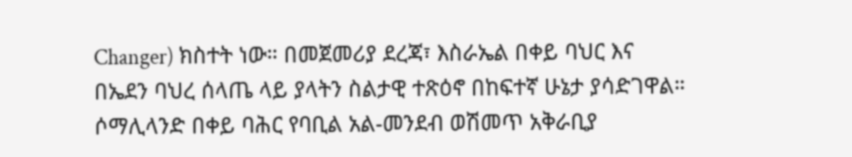Changer) ክስተት ነው። በመጀመሪያ ደረጃ፣ እስራኤል በቀይ ባህር እና በኤደን ባህረ ሰላጤ ላይ ያላትን ስልታዊ ተጽዕኖ በከፍተኛ ሁኔታ ያሳድገዋል። ሶማሊላንድ በቀይ ባሕር የባቢል አል-መንደብ ወሽመጥ አቅራቢያ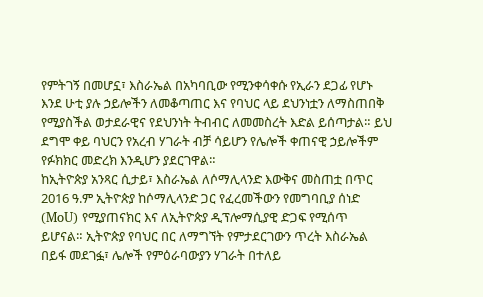የምትገኝ በመሆኗ፣ እስራኤል በአካባቢው የሚንቀሳቀሱ የኢራን ደጋፊ የሆኑ እንደ ሁቲ ያሉ ኃይሎችን ለመቆጣጠር እና የባህር ላይ ደህንነቷን ለማስጠበቅ የሚያስችል ወታደራዊና የደህንነት ትብብር ለመመስረት እድል ይሰጣታል። ይህ ደግሞ ቀይ ባህርን የአረብ ሃገራት ብቻ ሳይሆን የሌሎች ቀጠናዊ ኃይሎችም የፉክክር መድረክ እንዲሆን ያደርገዋል።
ከኢትዮጵያ አንጻር ሲታይ፣ እስራኤል ለሶማሊላንድ እውቅና መስጠቷ በጥር 2016 ዓ.ም ኢትዮጵያ ከሶማሊላንድ ጋር የፈረመችውን የመግባቢያ ሰነድ (MoU) የሚያጠናክር እና ለኢትዮጵያ ዲፕሎማሲያዊ ድጋፍ የሚሰጥ ይሆናል። ኢትዮጵያ የባህር በር ለማግኘት የምታደርገውን ጥረት እስራኤል በይፋ መደገፏ፣ ሌሎች የምዕራባውያን ሃገራት በተለይ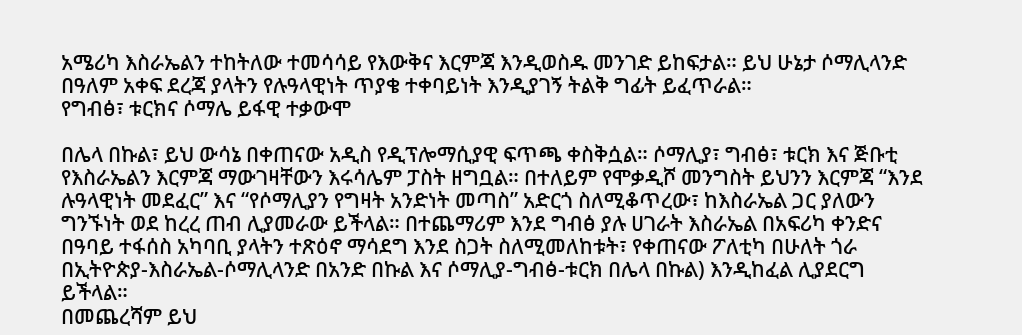አሜሪካ እስራኤልን ተከትለው ተመሳሳይ የእውቅና እርምጃ እንዲወስዱ መንገድ ይከፍታል። ይህ ሁኔታ ሶማሊላንድ በዓለም አቀፍ ደረጃ ያላትን የሉዓላዊነት ጥያቄ ተቀባይነት እንዲያገኝ ትልቅ ግፊት ይፈጥራል።
የግብፅ፣ ቱርክና ሶማሌ ይፋዊ ተቃውሞ

በሌላ በኩል፣ ይህ ውሳኔ በቀጠናው አዲስ የዲፕሎማሲያዊ ፍጥጫ ቀስቅሷል። ሶማሊያ፣ ግብፅ፣ ቱርክ እና ጅቡቲ የእስራኤልን እርምጃ ማውገዛቸውን እሩሳሌም ፓስት ዘግቧል። በተለይም የሞቃዲሾ መንግስት ይህንን እርምጃ “እንደ ሉዓላዊነት መደፈር” እና “የሶማሊያን የግዛት አንድነት መጣስ” አድርጎ ስለሚቆጥረው፣ ከእስራኤል ጋር ያለውን ግንኙነት ወደ ከረረ ጠብ ሊያመራው ይችላል። በተጨማሪም እንደ ግብፅ ያሉ ሀገራት እስራኤል በአፍሪካ ቀንድና በዓባይ ተፋሰስ አካባቢ ያላትን ተጽዕኖ ማሳደግ እንደ ስጋት ስለሚመለከቱት፣ የቀጠናው ፖለቲካ በሁለት ጎራ በኢትዮጵያ-እስራኤል-ሶማሊላንድ በአንድ በኩል እና ሶማሊያ-ግብፅ-ቱርክ በሌላ በኩል) እንዲከፈል ሊያደርግ ይችላል።
በመጨረሻም ይህ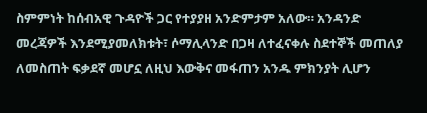ስምምነት ከሰብአዊ ጉዳዮች ጋር የተያያዘ አንድምታም አለው። አንዳንድ መረጃዎች እንደሚያመለክቱት፣ ሶማሊላንድ በጋዛ ለተፈናቀሉ ስደተኞች መጠለያ ለመስጠት ፍቃደኛ መሆኗ ለዚህ እውቅና መፋጠን አንዱ ምክንያት ሊሆን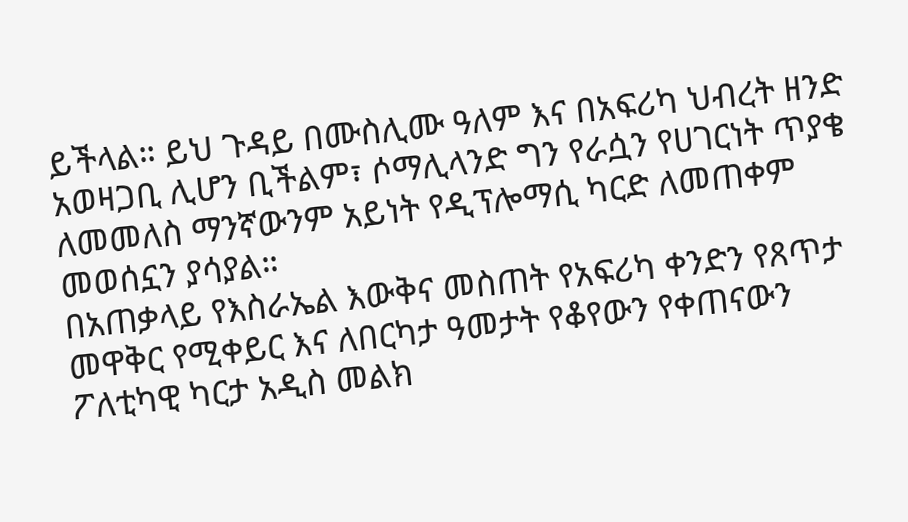ይችላል። ይህ ጉዳይ በሙስሊሙ ዓለም እና በአፍሪካ ህብረት ዘንድ አወዛጋቢ ሊሆን ቢችልም፣ ሶማሊላንድ ግን የራሷን የሀገርነት ጥያቄ ለመመለስ ማንኛውንም አይነት የዲፕሎማሲ ካርድ ለመጠቀም መወሰኗን ያሳያል።
በአጠቃላይ የእስራኤል እውቅና መስጠት የአፍሪካ ቀንድን የጸጥታ መዋቅር የሚቀይር እና ለበርካታ ዓመታት የቆየውን የቀጠናውን ፖለቲካዊ ካርታ አዲስ መልክ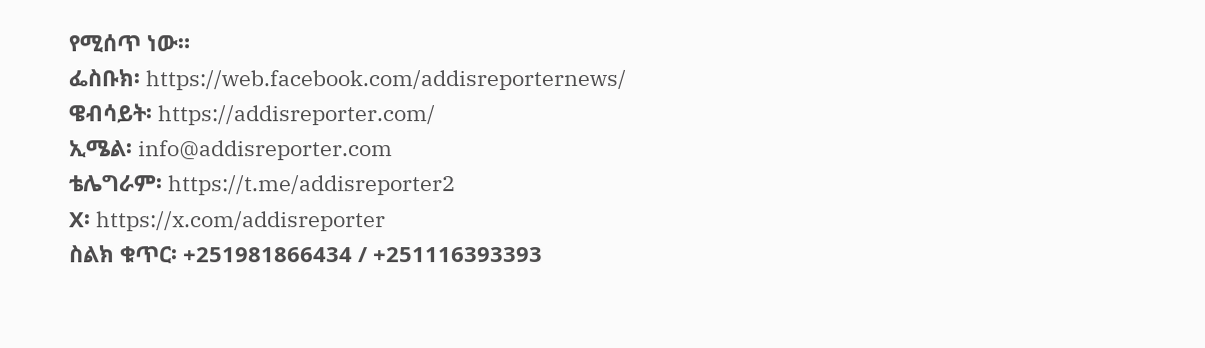የሚሰጥ ነው።
ፌስቡክ፡ https://web.facebook.com/addisreporternews/
ዌብሳይት፡ https://addisreporter.com/
ኢሜል፡ info@addisreporter.com
ቴሌግራም፡ https://t.me/addisreporter2
X፡ https://x.com/addisreporter
ስልክ ቁጥር፡ +251981866434 / +251116393393